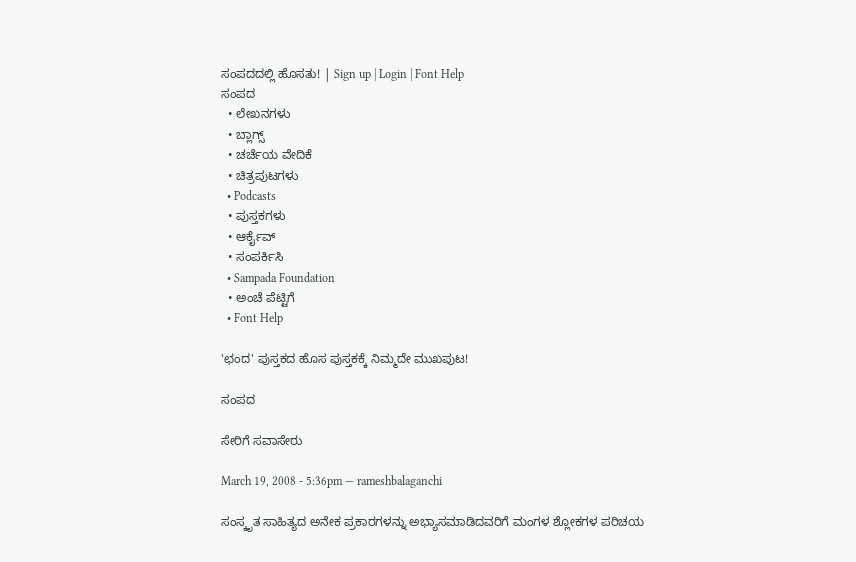ಸಂಪದದಲ್ಲಿ ಹೊಸತು! | Sign up | Login | Font Help
ಸಂಪದ
  • ಲೇಖನಗಳು
  • ಬ್ಲಾಗ್ಸ್
  • ಚರ್ಚೆಯ ವೇದಿಕೆ
  • ಚಿತ್ರಪುಟಗಳು
  • Podcasts
  • ಪುಸ್ತಕಗಳು
  • ಆರ್ಕೈವ್
  • ಸಂಪರ್ಕಿಸಿ
  • Sampada Foundation
  • ಅಂಚೆ ಪೆಟ್ಟಿಗೆ
  • Font Help

'ಛಂದ' ಪುಸ್ತಕದ ಹೊಸ ಪುಸ್ತಕಕ್ಕೆ ನಿಮ್ಮದೇ ಮುಖಪುಟ!

ಸಂಪದ

ಸೇರಿಗೆ ಸವಾಸೇರು

March 19, 2008 - 5:36pm — rameshbalaganchi

ಸಂಸ್ಕೃತ ಸಾಹಿತ್ಯದ ಅನೇಕ ಪ್ರಕಾರಗಳನ್ನು ಅಭ್ಯಾಸಮಾಡಿದವರಿಗೆ ಮಂಗಳ ಶ್ಲೋಕಗಳ ಪರಿಚಯ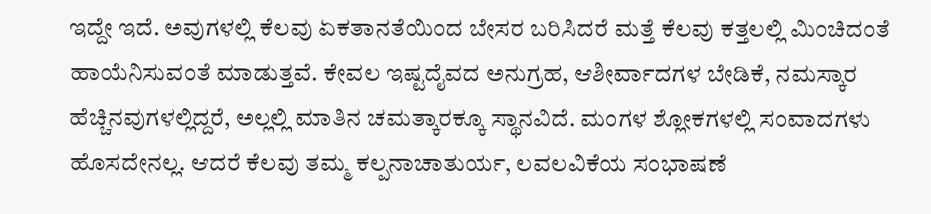ಇದ್ದೇ ಇದೆ. ಅವುಗಳಲ್ಲಿ ಕೆಲವು ಏಕತಾನತೆಯಿಂದ ಬೇಸರ ಬರಿಸಿದರೆ ಮತ್ತೆ ಕೆಲವು ಕತ್ತಲಲ್ಲಿ ಮಿಂಚಿದಂತೆ ಹಾಯೆನಿಸುವಂತೆ ಮಾಡುತ್ತವೆ. ಕೇವಲ ಇಷ್ಟದೈವದ ಅನುಗ್ರಹ, ಆಶೀರ್ವಾದಗಳ ಬೇಡಿಕೆ, ನಮಸ್ಕಾರ ಹೆಚ್ಚಿನವುಗಳಲ್ಲಿದ್ದರೆ, ಅಲ್ಲಲ್ಲಿ ಮಾತಿನ ಚಮತ್ಕಾರಕ್ಕೂ ಸ್ಥಾನವಿದೆ. ಮಂಗಳ ಶ್ಲೋಕಗಳಲ್ಲಿ ಸಂವಾದಗಳು ಹೊಸದೇನಲ್ಲ. ಆದರೆ ಕೆಲವು ತಮ್ಮ ಕಲ್ಪನಾಚಾತುರ್ಯ, ಲವಲವಿಕೆಯ ಸಂಭಾಷಣೆ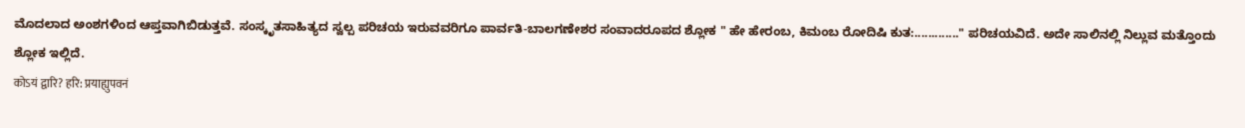ಮೊದಲಾದ ಅಂಶಗಳಿಂದ ಆಪ್ತವಾಗಿಬಿಡುತ್ತವೆ. ಸಂಸ್ಕೃತಸಾಹಿತ್ಯದ ಸ್ವಲ್ಪ ಪರಿಚಯ ಇರುವವರಿಗೂ ಪಾರ್ವತಿ-ಬಾಲಗಣೇಶರ ಸಂವಾದರೂಪದ ಶ್ಲೋಕ " ಹೇ ಹೇರಂಬ, ಕಿಮಂಬ ರೋದಿಷಿ ಕುತ:............." ಪರಿಚಯವಿದೆ. ಅದೇ ಸಾಲಿನಲ್ಲಿ ನಿಲ್ಲುವ ಮತ್ತೊಂದು ಶ್ಲೋಕ ಇಲ್ಲಿದೆ.
कोऽयं द्वारि? हरि: प्रयाह्युपवनं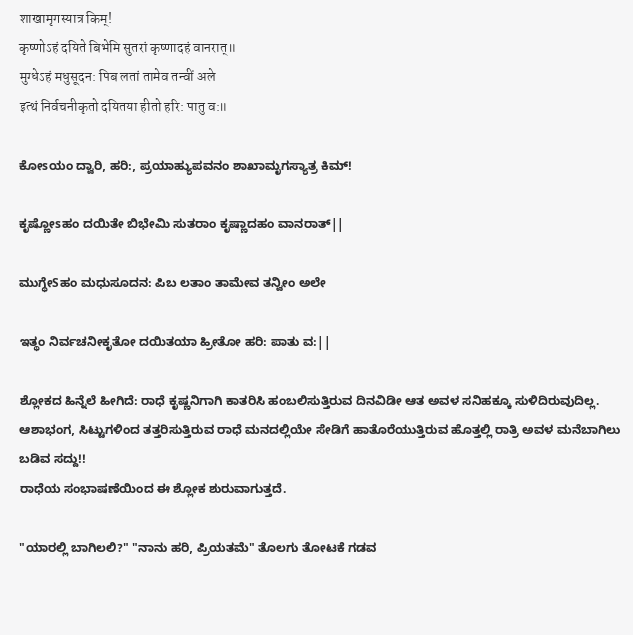शाखामृगस्यात्र किम्!
कृष्णोऽहं दयिते बिभेमि सुतरां कृष्णादहं वानरात्॥
मुग्धेऽहं मधुसूदन: पिब लतां तामेव तन्वीं अले
इत्थं निर्वचनीकृतो दयितया हीतो हरि: पातु व:॥

ಕೋsಯಂ ದ್ವಾರಿ, ಹರಿ:, ಪ್ರಯಾಹ್ಯುಪವನಂ ಶಾಖಾಮೃಗಸ್ಯಾತ್ರ ಕಿಮ್!

ಕೃಷ್ಣೋsಹಂ ದಯಿತೇ ಬಿಭೇಮಿ ಸುತರಾಂ ಕೃಷ್ಣಾದಹಂ ವಾನರಾತ್||

ಮುಗ್ಧೇSಹಂ ಮಧುಸೂದನ: ಪಿಬ ಲತಾಂ ತಾಮೇವ ತನ್ವೀಂ ಅಲೇ

ಇತ್ಥಂ ನಿರ್ವಚನೀಕೃತೋ ದಯಿತಯಾ ಹ್ರೀತೋ ಹರಿ: ಪಾತು ವ:||

ಶ್ಲೋಕದ ಹಿನ್ನೆಲೆ ಹೀಗಿದೆ: ರಾಧೆ ಕೃಷ್ಣನಿಗಾಗಿ ಕಾತರಿಸಿ ಹಂಬಲಿಸುತ್ತಿರುವ ದಿನವಿಡೀ ಆತ ಅವಳ ಸನಿಹಕ್ಕೂ ಸುಳಿದಿರುವುದಿಲ್ಲ. ಆಶಾಭಂಗ, ಸಿಟ್ಟುಗಳಿಂದ ತತ್ತರಿಸುತ್ತಿರುವ ರಾಧೆ ಮನದಲ್ಲಿಯೇ ಸೇಡಿಗೆ ಹಾತೊರೆಯುತ್ತಿರುವ ಹೊತ್ತಲ್ಲಿ ರಾತ್ರಿ ಅವಳ ಮನೆಬಾಗಿಲು ಬಡಿವ ಸದ್ದು!!
ರಾಧೆಯ ಸಂಭಾಷಣೆಯಿಂದ ಈ ಶ್ಲೋಕ ಶುರುವಾಗುತ್ತದೆ.

"ಯಾರಲ್ಲಿ ಬಾಗಿಲಲಿ?" "ನಾನು ಹರಿ, ಪ್ರಿಯತಮೆ" ತೊಲಗು ತೋಟಕೆ ಗಡವ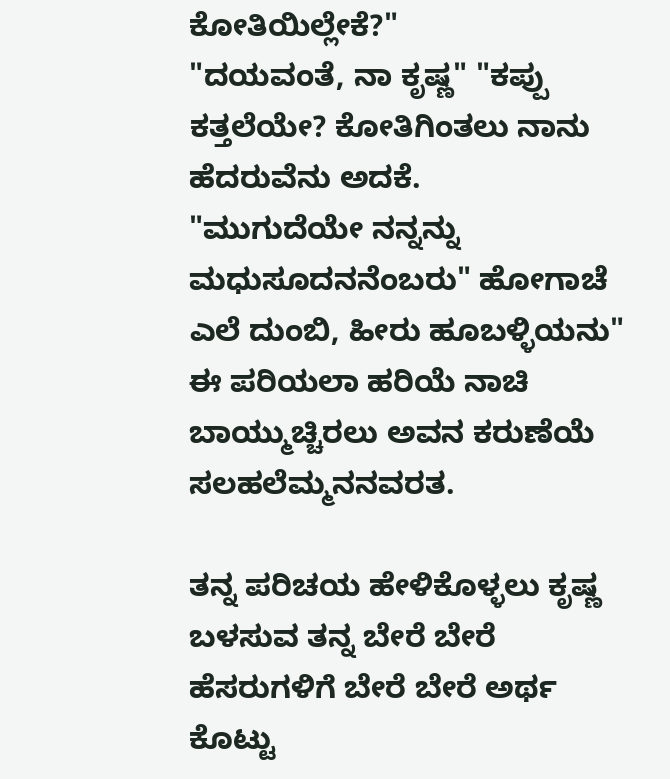ಕೋತಿಯಿಲ್ಲೇಕೆ?"
"ದಯವಂತೆ, ನಾ ಕೃಷ್ಣ" "ಕಪ್ಪು ಕತ್ತಲೆಯೇ? ಕೋತಿಗಿಂತಲು ನಾನು ಹೆದರುವೆನು ಅದಕೆ.
"ಮುಗುದೆಯೇ ನನ್ನನ್ನು ಮಧುಸೂದನನೆಂಬರು" ಹೋಗಾಚೆ ಎಲೆ ದುಂಬಿ, ಹೀರು ಹೂಬಳ್ಳಿಯನು"
ಈ ಪರಿಯಲಾ ಹರಿಯೆ ನಾಚಿ ಬಾಯ್ಮುಚ್ಚಿರಲು ಅವನ ಕರುಣೆಯೆ ಸಲಹಲೆಮ್ಮನನವರತ.

ತನ್ನ ಪರಿಚಯ ಹೇಳಿಕೊಳ್ಳಲು ಕೃಷ್ಣ ಬಳಸುವ ತನ್ನ ಬೇರೆ ಬೇರೆ ಹೆಸರುಗಳಿಗೆ ಬೇರೆ ಬೇರೆ ಅರ್ಥ ಕೊಟ್ಟು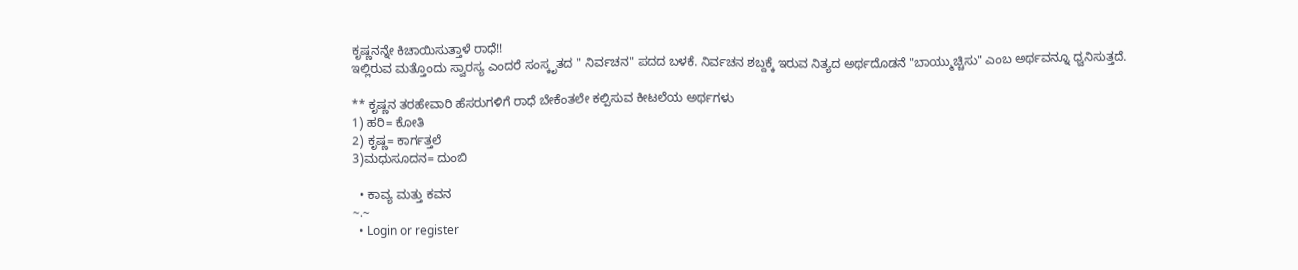ಕೃಷ್ಣನನ್ನೇ ಕಿಚಾಯಿಸುತ್ತಾಳೆ ರಾಧೆ!!
ಇಲ್ಲಿರುವ ಮತ್ತೊಂದು ಸ್ವಾರಸ್ಯ ಎಂದರೆ ಸಂಸ್ಕೃತದ " ನಿರ್ವಚನ" ಪದದ ಬಳಕೆ. ನಿರ್ವಚನ ಶಬ್ದಕ್ಕೆ ಇರುವ ನಿತ್ಯದ ಅರ್ಥದೊಡನೆ "ಬಾಯ್ಮುಚ್ಚಿಸು" ಎಂಬ ಅರ್ಥವನ್ನೂ ಧ್ವನಿಸುತ್ತದೆ.

** ಕೃಷ್ಣನ ತರಹೇವಾರಿ ಹೆಸರುಗಳಿಗೆ ರಾಧೆ ಬೇಕೆಂತಲೇ ಕಲ್ಪಿಸುವ ಕೀಟಲೆಯ ಅರ್ಥಗಳು
1) ಹರಿ= ಕೋತಿ
2) ಕೃಷ್ಣ= ಕಾರ್ಗತ್ತಲೆ
3)ಮಧುಸೂದನ= ದುಂಬಿ

  • ಕಾವ್ಯ ಮತ್ತು ಕವನ
~.~
  • Login or register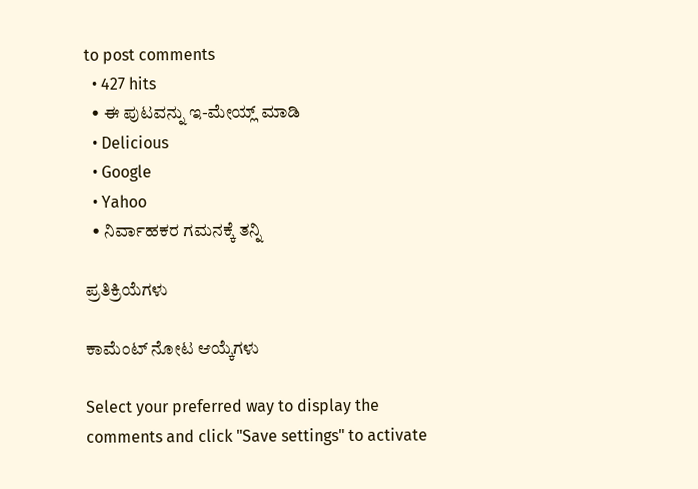to post comments
  • 427 hits
  • ಈ ಪುಟವನ್ನು ಇ-ಮೇಯ್ಲ್ ಮಾಡಿ
  • Delicious
  • Google
  • Yahoo
  • ನಿರ್ವಾಹಕರ ಗಮನಕ್ಕೆ ತನ್ನಿ

ಪ್ರತಿಕ್ರಿಯೆಗಳು

ಕಾಮೆಂಟ್ ನೋಟ ಆಯ್ಕೆಗಳು

Select your preferred way to display the comments and click "Save settings" to activate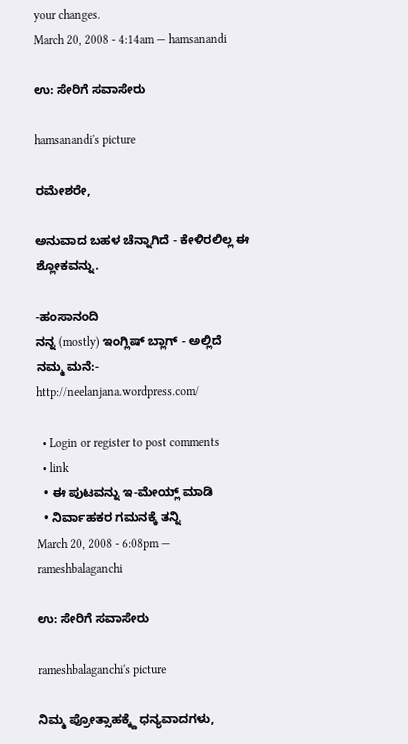your changes.
March 20, 2008 - 4:14am — hamsanandi

ಉ: ಸೇರಿಗೆ ಸವಾಸೇರು

hamsanandi's picture

ರಮೇಶರೇ,

ಅನುವಾದ ಬಹಳ ಚೆನ್ನಾಗಿದೆ - ಕೇಳಿರಲಿಲ್ಲ ಈ ಶ್ಲೋಕವನ್ನು.

-ಹಂಸಾನಂದಿ
ನನ್ನ (mostly) ಇಂಗ್ಲಿಷ್ ಬ್ಲಾಗ್ - ಅಲ್ಲಿದೆ ನಮ್ಮ ಮನೆ:- http://neelanjana.wordpress.com/

  • Login or register to post comments
  • link
  • ಈ ಪುಟವನ್ನು ಇ-ಮೇಯ್ಲ್ ಮಾಡಿ
  • ನಿರ್ವಾಹಕರ ಗಮನಕ್ಕೆ ತನ್ನಿ
March 20, 2008 - 6:08pm — rameshbalaganchi

ಉ: ಸೇರಿಗೆ ಸವಾಸೇರು

rameshbalaganchi's picture

ನಿಮ್ಮ ಪ್ರೋತ್ಸಾಹಕ್ಕ್ದೆ ಧನ್ಯವಾದಗಳು,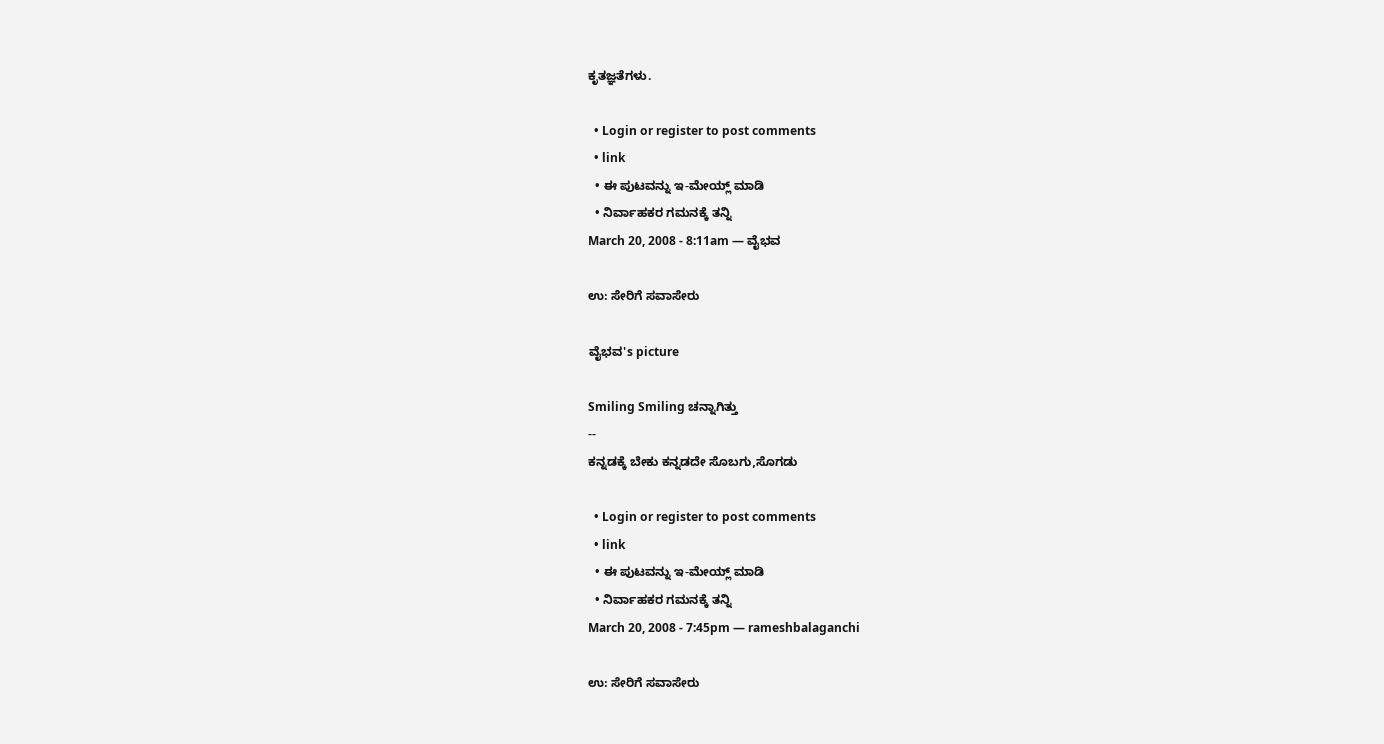ಕೃತಜ್ಞತೆಗಳು.

  • Login or register to post comments
  • link
  • ಈ ಪುಟವನ್ನು ಇ-ಮೇಯ್ಲ್ ಮಾಡಿ
  • ನಿರ್ವಾಹಕರ ಗಮನಕ್ಕೆ ತನ್ನಿ
March 20, 2008 - 8:11am — ವೈಭವ

ಉ: ಸೇರಿಗೆ ಸವಾಸೇರು

ವೈಭವ's picture

Smiling Smiling ಚನ್ನಾಗಿತ್ತು
--
ಕನ್ನಡಕ್ಕೆ ಬೇಕು ಕನ್ನಡದೇ ಸೊಬಗು,ಸೊಗಡು

  • Login or register to post comments
  • link
  • ಈ ಪುಟವನ್ನು ಇ-ಮೇಯ್ಲ್ ಮಾಡಿ
  • ನಿರ್ವಾಹಕರ ಗಮನಕ್ಕೆ ತನ್ನಿ
March 20, 2008 - 7:45pm — rameshbalaganchi

ಉ: ಸೇರಿಗೆ ಸವಾಸೇರು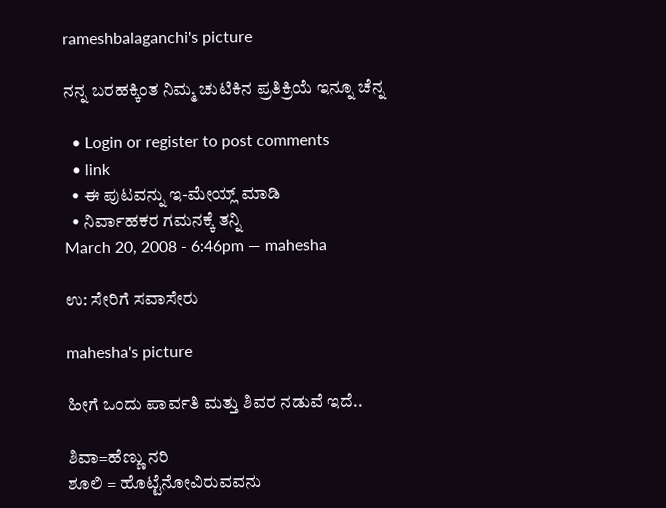rameshbalaganchi's picture

ನನ್ನ ಬರಹಕ್ಕಿಂತ ನಿಮ್ಮ ಚುಟಿಕಿನ ಪ್ರತಿಕ್ರಿಯೆ ಇನ್ನೂ ಚೆನ್ನ

  • Login or register to post comments
  • link
  • ಈ ಪುಟವನ್ನು ಇ-ಮೇಯ್ಲ್ ಮಾಡಿ
  • ನಿರ್ವಾಹಕರ ಗಮನಕ್ಕೆ ತನ್ನಿ
March 20, 2008 - 6:46pm — mahesha

ಉ: ಸೇರಿಗೆ ಸವಾಸೇರು

mahesha's picture

ಹೀಗೆ ಒಂದು ಪಾರ್ವತಿ ಮತ್ತು ಶಿವರ ನಡುವೆ ಇದೆ..

ಶಿವಾ=ಹೆಣ್ಣು ನರಿ
ಶೂಲಿ = ಹೊಟ್ಟೆನೋವಿರುವವನು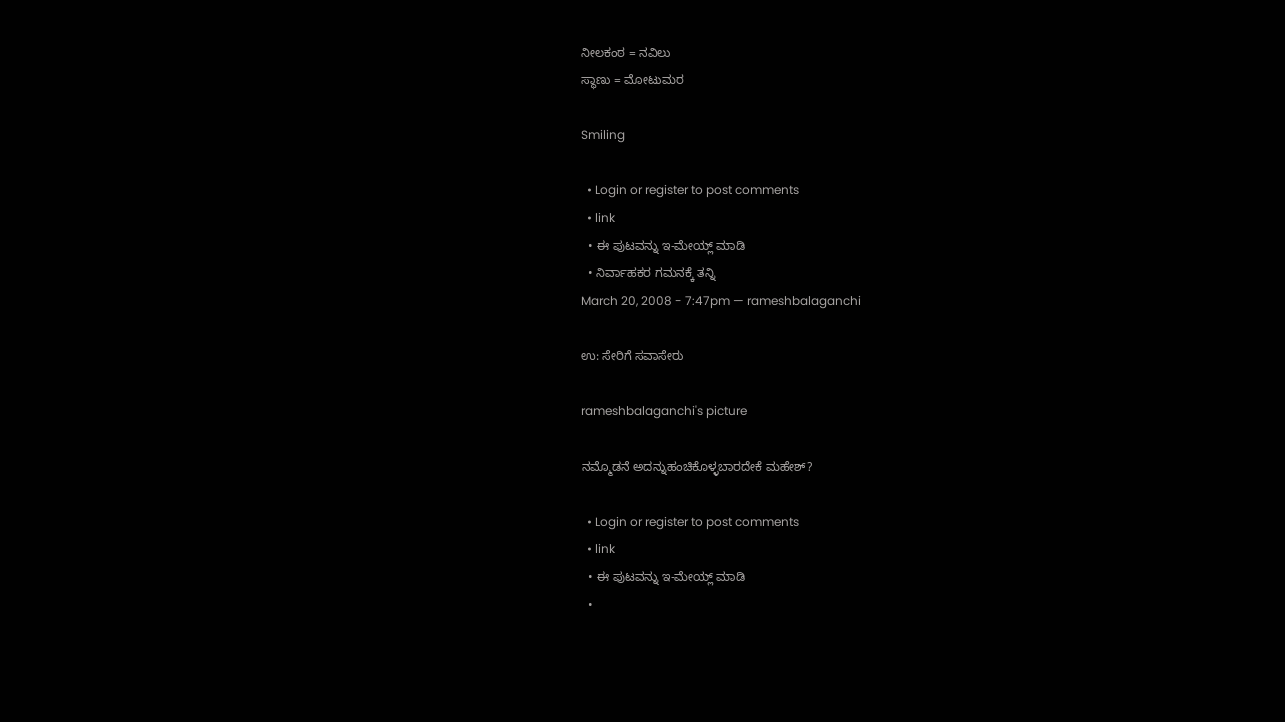ನೀಲಕಂಠ = ನವಿಲು
ಸ್ಥಾಣು = ಮೋಟುಮರ

Smiling

  • Login or register to post comments
  • link
  • ಈ ಪುಟವನ್ನು ಇ-ಮೇಯ್ಲ್ ಮಾಡಿ
  • ನಿರ್ವಾಹಕರ ಗಮನಕ್ಕೆ ತನ್ನಿ
March 20, 2008 - 7:47pm — rameshbalaganchi

ಉ: ಸೇರಿಗೆ ಸವಾಸೇರು

rameshbalaganchi's picture

ನಮ್ಮೊಡನೆ ಅದನ್ನುಹಂಚಿಕೊಳ್ಳಬಾರದೇಕೆ ಮಹೇಶ್?

  • Login or register to post comments
  • link
  • ಈ ಪುಟವನ್ನು ಇ-ಮೇಯ್ಲ್ ಮಾಡಿ
  •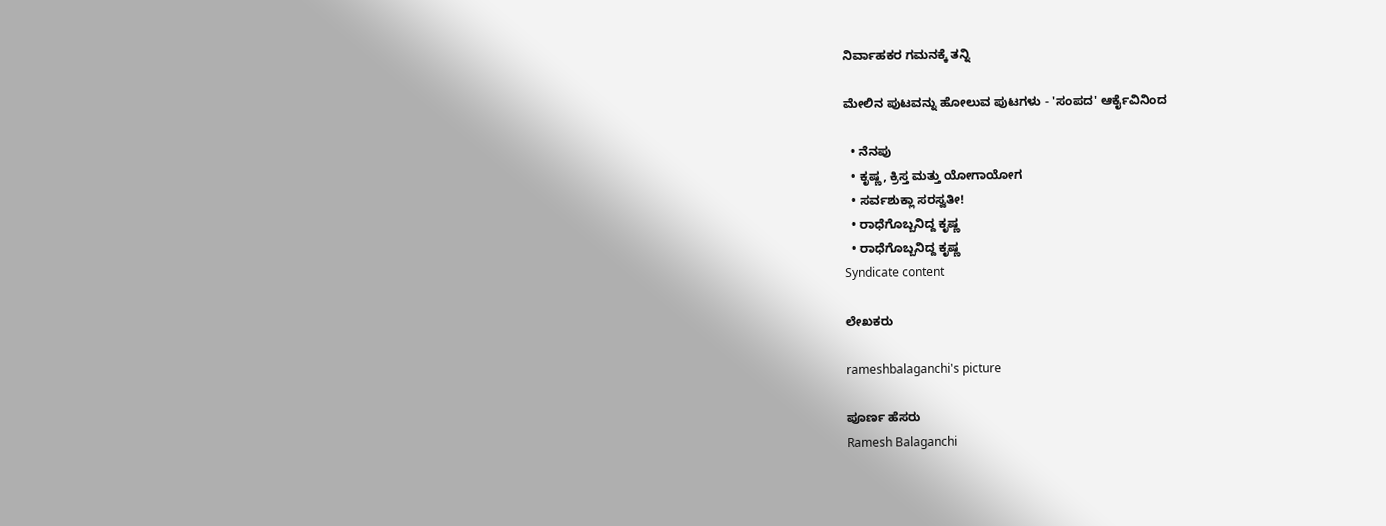ನಿರ್ವಾಹಕರ ಗಮನಕ್ಕೆ ತನ್ನಿ

ಮೇಲಿನ ಪುಟವನ್ನು ಹೋಲುವ ಪುಟಗಳು - 'ಸಂಪದ' ಆರ್ಕೈವಿನಿಂದ

  • ನೆನಪು
  • ಕೃಷ್ಣ, ಕ್ರಿಸ್ತ ಮತ್ತು ಯೋಗಾಯೋಗ
  • ಸರ್ವಶುಕ್ಲಾ ಸರಸ್ವತೀ!
  • ರಾಧೆಗೊಬ್ಬನಿದ್ದ ಕೃಷ್ಣ
  • ರಾಧೆಗೊಬ್ಬನಿದ್ದ ಕೃಷ್ಣ
Syndicate content

ಲೇಖಕರು

rameshbalaganchi's picture

ಪೂರ್ಣ ಹೆಸರು
Ramesh Balaganchi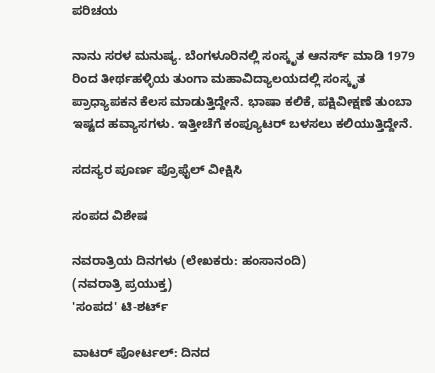ಪರಿಚಯ

ನಾನು ಸರಳ ಮನುಷ್ಯ. ಬೆಂಗಳೂರಿನಲ್ಲಿ ಸಂಸ್ಕೃತ ಆನರ್ಸ್ ಮಾಡಿ 1979 ರಿಂದ ತೀರ್ಥಹಳ್ಳಿಯ ತುಂಗಾ ಮಹಾವಿದ್ಯಾಲಯದಲ್ಲಿ ಸಂಸ್ಕೃತ ಪ್ರಾಧ್ಯಾಪಕನ ಕೆಲಸ ಮಾಡುತ್ತಿದ್ದೇನೆ. ಭಾಷಾ ಕಲಿಕೆ, ಪಕ್ಷಿವೀಕ್ಷಣೆ ತುಂಬಾ ಇಷ್ಟದ ಹವ್ಯಾಸಗಳು. ಇತ್ತೀಚೆಗೆ ಕಂಪ್ಯೂಟರ್ ಬಳಸಲು ಕಲಿಯುತ್ತಿದ್ದೇನೆ.

ಸದಸ್ಯರ ಪೂರ್ಣ ಪ್ರೊಫೈಲ್ ವೀಕ್ಷಿಸಿ

ಸಂಪದ ವಿಶೇಷ

ನವರಾತ್ರಿಯ ದಿನಗಳು (ಲೇಖಕರು: ಹಂಸಾನಂದಿ)
(ನವರಾತ್ರಿ ಪ್ರಯುಕ್ತ)
'ಸಂಪದ' ಟಿ-ಶರ್ಟ್

ವಾಟರ್ ಪೋರ್ಟಲ್: ದಿನದ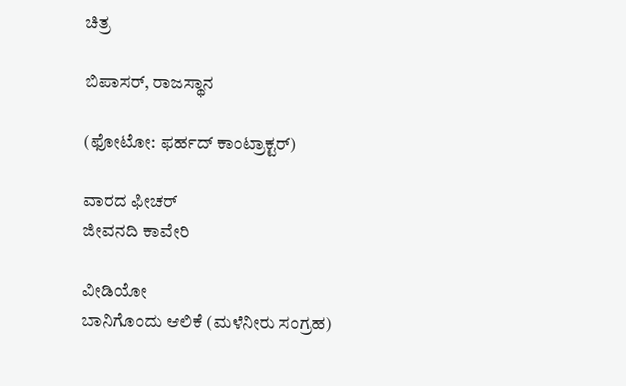ಚಿತ್ರ

ಬಿಪಾಸರ್, ರಾಜಸ್ಥಾನ

(ಫೋಟೋ: ಫರ್ಹದ್ ಕಾಂಟ್ರಾಕ್ಟರ್)

ವಾರದ ಫೀಚರ್
ಜೀವನದಿ ಕಾವೇರಿ

ವೀಡಿಯೋ
ಬಾನಿಗೊಂದು ಆಲಿಕೆ (ಮಳೆನೀರು ಸಂಗ್ರಹ)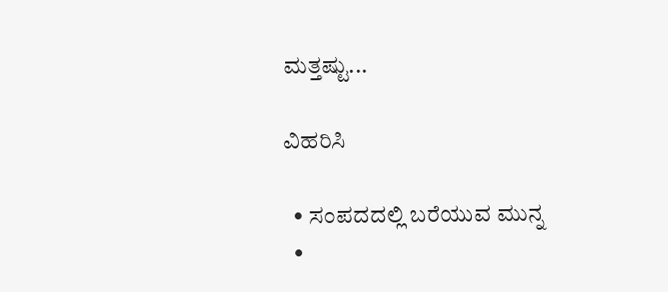ಮತ್ತಷ್ಟು...

ವಿಹರಿಸಿ

  • ಸಂಪದದಲ್ಲಿ ಬರೆಯುವ ಮುನ್ನ
  •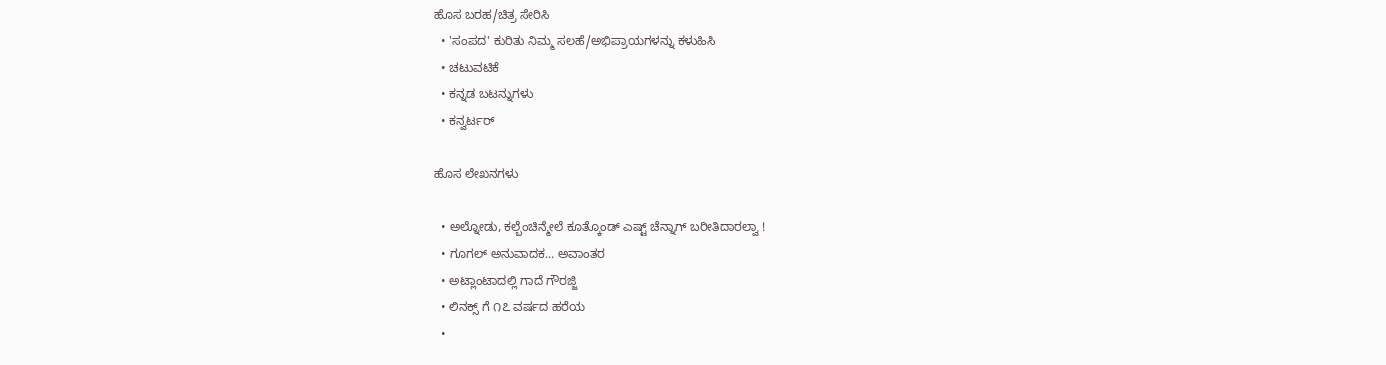ಹೊಸ ಬರಹ/ಚಿತ್ರ ಸೇರಿಸಿ
  • 'ಸಂಪದ' ಕುರಿತು ನಿಮ್ಮ ಸಲಹೆ/ಅಭಿಪ್ರಾಯಗಳನ್ನು ಕಳುಹಿಸಿ
  • ಚಟುವಟಿಕೆ
  • ಕನ್ನಡ ಬಟನ್ನುಗಳು
  • ಕನ್ವರ್ಟರ್

ಹೊಸ ಲೇಖನಗಳು

  • ಅಲ್ನೋಡು, ಕಲ್ಬೆಂಚಿನ್ಮೇಲೆ ಕೂತ್ಕೊಂಡ್ ಎಷ್ಟ್ ಚೆನ್ನಾಗ್ ಬರೀತಿದಾರಲ್ವಾ !
  • ಗೂಗಲ್ ಅನುವಾದಕ... ಅವಾಂತರ
  • ಅಟ್ಲಾಂಟಾದಲ್ಲಿ ಗಾದೆ ಗೌರಜ್ಜಿ
  • ಲಿನಕ್ಸ್ ಗೆ ೧೭ ವರ್ಷದ ಹರೆಯ
  •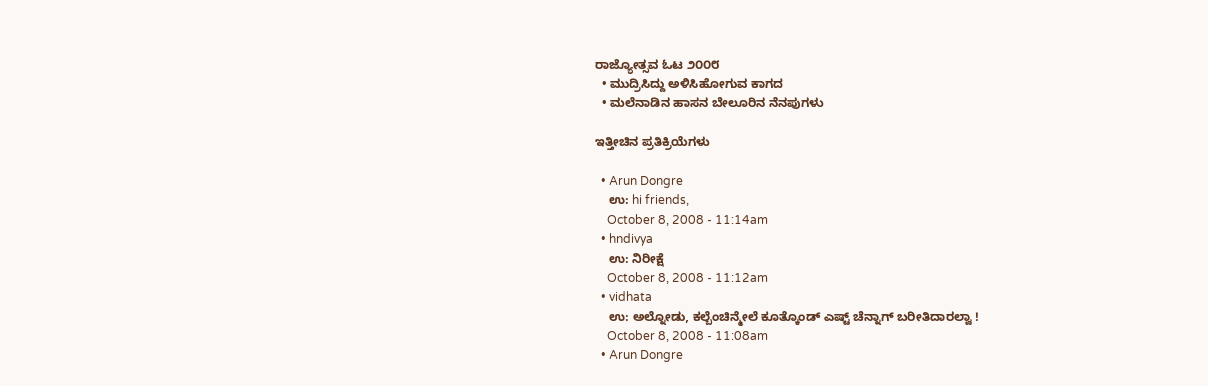ರಾಜ್ಯೋತ್ಸವ ಓಟ ೨೦೦೮
  • ಮುದ್ರಿಸಿದ್ದು ಅಳಿಸಿಹೋಗುವ ಕಾಗದ
  • ಮಲೆನಾಡಿನ ಹಾಸನ ಬೇಲೂರಿನ ನೆನಪುಗಳು

ಇತ್ತೀಚಿನ ಪ್ರತಿಕ್ರಿಯೆಗಳು

  • Arun Dongre
    ಉ: hi friends,
    October 8, 2008 - 11:14am
  • hndivya
    ಉ: ನಿರೀಕ್ಷೆ
    October 8, 2008 - 11:12am
  • vidhata
    ಉ: ಅಲ್ನೋಡು, ಕಲ್ಬೆಂಚಿನ್ಮೇಲೆ ಕೂತ್ಕೊಂಡ್ ಎಷ್ಟ್ ಚೆನ್ನಾಗ್ ಬರೀತಿದಾರಲ್ವಾ !
    October 8, 2008 - 11:08am
  • Arun Dongre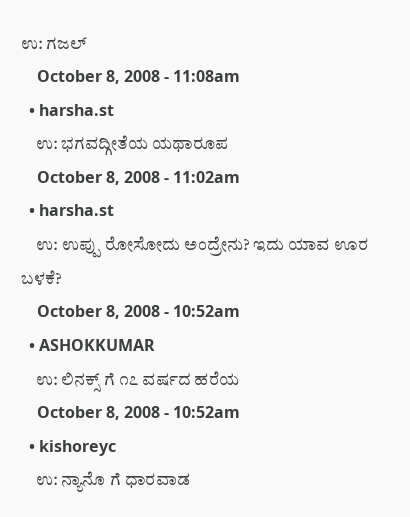ಉ: ಗಜಲ್
    October 8, 2008 - 11:08am
  • harsha.st
    ಉ: ಭಗವದ್ಗೀತೆಯ ಯಥಾರೂಪ
    October 8, 2008 - 11:02am
  • harsha.st
    ಉ: ಉಪ್ಪು ರೋಸೋದು ಅಂದ್ರೇನು? ಇದು ಯಾವ ಊರ ಬಳಕೆ?
    October 8, 2008 - 10:52am
  • ASHOKKUMAR
    ಉ: ಲಿನಕ್ಸ್ ಗೆ ೧೭ ವರ್ಷದ ಹರೆಯ
    October 8, 2008 - 10:52am
  • kishoreyc
    ಉ: ನ್ಯಾನೊ ಗೆ ಧಾರವಾಡ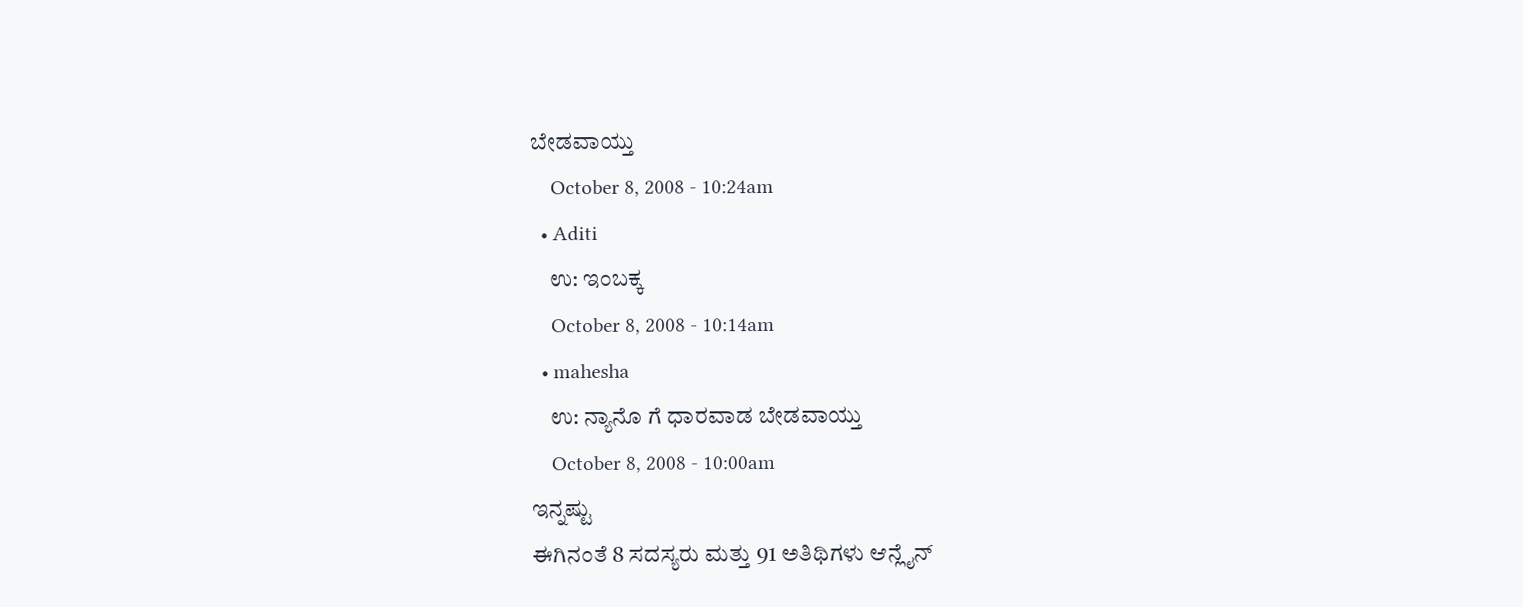ಬೇಡವಾಯ್ತು
    October 8, 2008 - 10:24am
  • Aditi
    ಉ: ಇಂಬಕ್ಕ
    October 8, 2008 - 10:14am
  • mahesha
    ಉ: ನ್ಯಾನೊ ಗೆ ಧಾರವಾಡ ಬೇಡವಾಯ್ತು
    October 8, 2008 - 10:00am
ಇನ್ನಷ್ಟು
ಈಗಿನಂತೆ 8 ಸದಸ್ಯರು ಮತ್ತು 91 ಅತಿಥಿಗಳು ಆನ್ಲೈನ್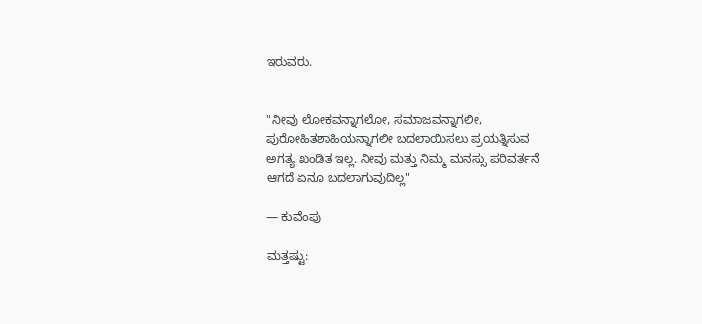ಇರುವರು.


"ನೀವು ಲೋಕವನ್ನಾಗಲೋ, ಸಮಾಜವನ್ನಾಗಲೀ, ಪುರೋಹಿತಶಾಹಿಯನ್ನಾಗಲೀ ಬದಲಾಯಿಸಲು ಪ್ರಯತ್ನಿಸುವ ಅಗತ್ಯ ಖಂಡಿತ ಇಲ್ಲ. ನೀವು ಮತ್ತು ನಿಮ್ಮ ಮನಸ್ಸು ಪರಿವರ್ತನೆ ಆಗದೆ ಏನೂ ಬದಲಾಗುವುದಿಲ್ಲ"

— ಕುವೆಂಪು

ಮತ್ತಷ್ಟು: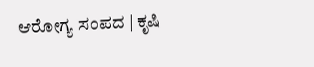ಆರೋಗ್ಯ ಸಂಪದ | ಕೃಷಿ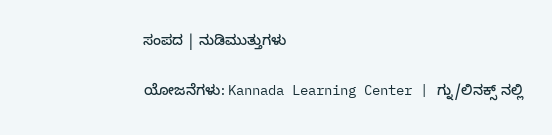ಸಂಪದ | ನುಡಿಮುತ್ತುಗಳು

ಯೋಜನೆಗಳು: Kannada Learning Center | ಗ್ನು/ಲಿನಕ್ಸ್ ನಲ್ಲಿ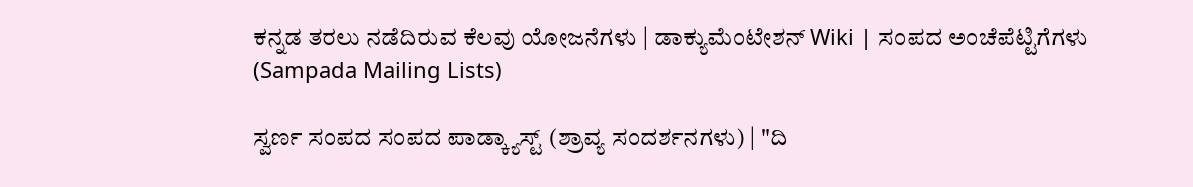ಕನ್ನಡ ತರಲು ನಡೆದಿರುವ ಕೆಲವು ಯೋಜನೆಗಳು | ಡಾಕ್ಯುಮೆಂಟೇಶನ್ Wiki | ಸಂಪದ ಅಂಚೆಪೆಟ್ಟಿಗೆಗಳು (Sampada Mailing Lists)

ಸ್ವರ್ಣ ಸಂಪದ ಸಂಪದ ಪಾಡ್ಕ್ಯಾಸ್ಟ್ (ಶ್ರಾವ್ಯ ಸಂದರ್ಶನಗಳು) | "ದಿ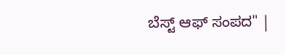ಬೆಸ್ಟ್ ಆಫ್ ಸಂಪದ" |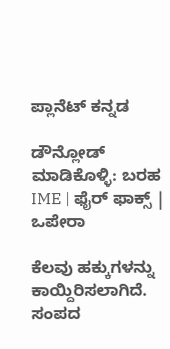ಪ್ಲಾನೆಟ್ ಕನ್ನಡ

ಡೌನ್ಲೋಡ್ ಮಾಡಿಕೊಳ್ಳಿ: ಬರಹ IME | ಫೈರ್ ಫಾಕ್ಸ್ | ಒಪೇರಾ

ಕೆಲವು ಹಕ್ಕುಗಳನ್ನು ಕಾಯ್ದಿರಿಸಲಾಗಿದೆ. ಸಂಪದ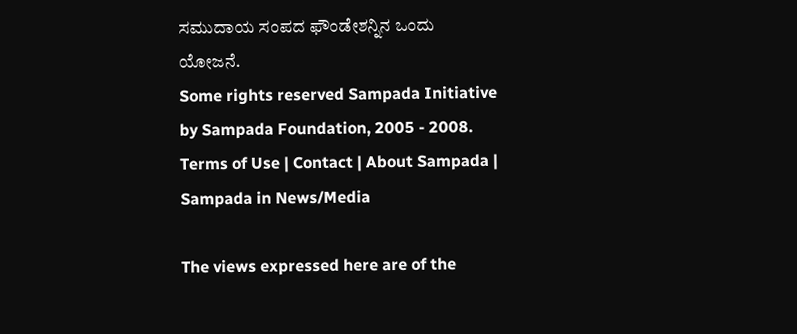ಸಮುದಾಯ ಸಂಪದ ಫೌಂಡೇಶನ್ನಿನ ಒಂದು ಯೋಜನೆ.
Some rights reserved Sampada Initiative by Sampada Foundation, 2005 - 2008.
Terms of Use | Contact | About Sampada | Sampada in News/Media

The views expressed here are of the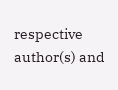respective author(s) and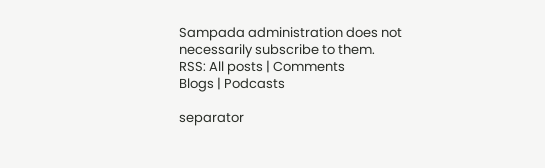Sampada administration does not necessarily subscribe to them.
RSS: All posts | Comments
Blogs | Podcasts

separator